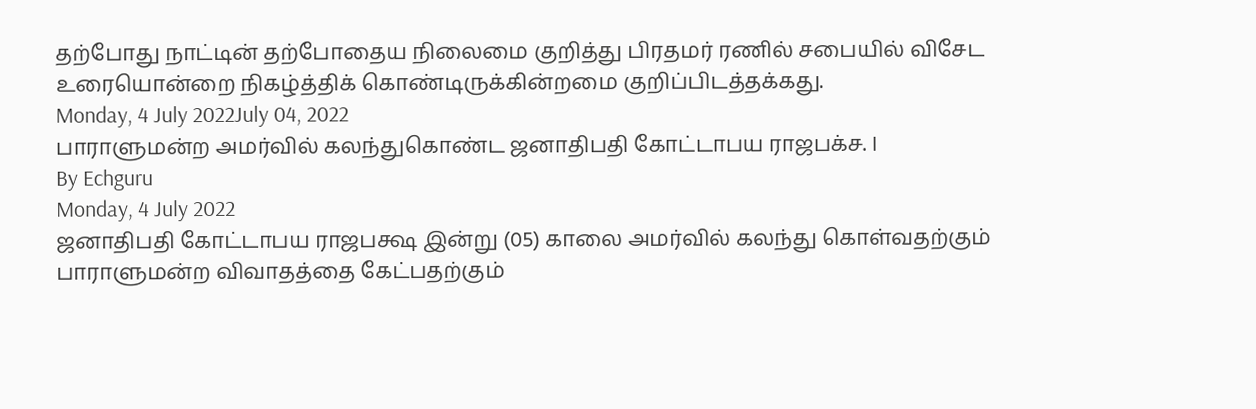தற்போது நாட்டின் தற்போதைய நிலைமை குறித்து பிரதமர் ரணில் சபையில் விசேட உரையொன்றை நிகழ்த்திக் கொண்டிருக்கின்றமை குறிப்பிடத்தக்கது.
Monday, 4 July 2022July 04, 2022
பாராளுமன்ற அமர்வில் கலந்துகொண்ட ஜனாதிபதி கோட்டாபய ராஜபக்ச. I
By Echguru
Monday, 4 July 2022
ஜனாதிபதி கோட்டாபய ராஜபக்ஷ இன்று (05) காலை அமர்வில் கலந்து கொள்வதற்கும் பாராளுமன்ற விவாதத்தை கேட்பதற்கும்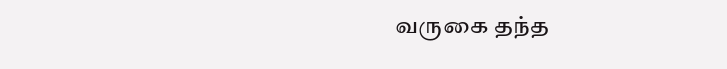வருகை தந்த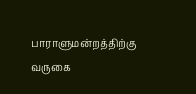பாராளுமன்றத்திற்கு வருகை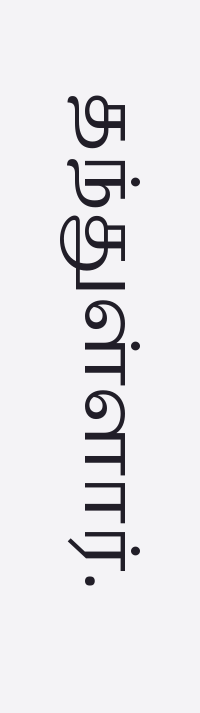தந்துள்ளார்.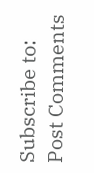Subscribe to:
Post Comments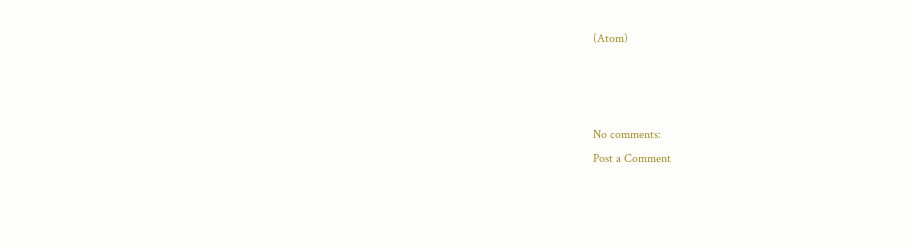(Atom)



No comments:
Post a Comment